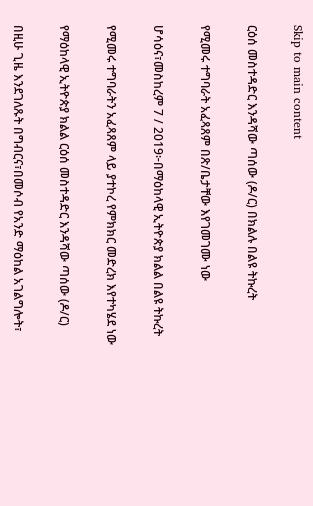Skip to main content

ርዕሰ መስተዳድር እንዳሻው ጣሰው (ዶ/ር) በክልሉ በልዩ ትኩረት

የሚመሩ ተግባራት አፈጻጸም በጽ/ቤታቸው እየገመገሙ ነው

ሆሳዕና፣መስከረም 7 / 2019፦በማዕከላዊ ኢትዮጵያ ክልል በልዩ ትኩረት

የሚመሩ ተግባራትን አፈጻጸም ላይ ያተኮረ የምክክር መድረክ እየተካሄደ ነው

የማዕከላዊ ኢትዮጵያ ክልል ርዕሰ መስተዳድር እንዳሻው ጣሰው (ዶ/ር)

በዚሁ ጊዜ እንደገለጹት በግብርና፣በመሶብ የአንድ ማዕከል አገልግሎት፣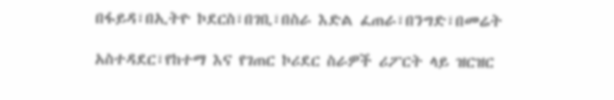በፋይዳ፣በኢትዮ ኮደርስ፣በገቢ፣በስራ እድል ፈጠራ፣በንግድ፣በመሬት

አስተዳደር፣የከተማ እና የገጠር ኮሪደር ስራዎች ሪፖርት ላይ ዝርዝር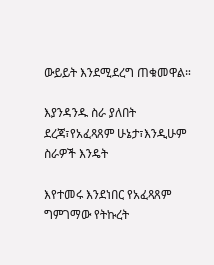ውይይት እንደሚደረግ ጠቁመዋል።

እያንዳንዱ ስራ ያለበት ደረጃ፣የአፈጻጸም ሁኔታ፣እንዲሁም ስራዎች እንዴት

እየተመሩ እንደነበር የአፈጻጸም ግምገማው የትኩረት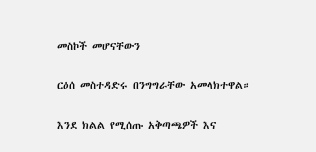መስኮች መሆናቸውን

ርዕሰ መስተዳድሩ በንግግራቸው አመላክተዋል።

እንደ ክልል የሚሰጡ አቅጣጫዎች እና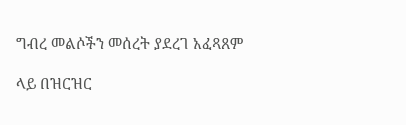ግብረ መልሶችን መሰረት ያደረገ አፈጻጸም

ላይ በዝርዝር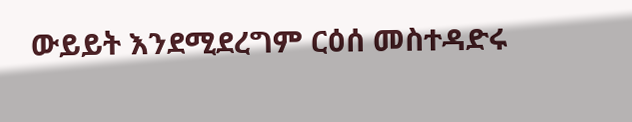ውይይት እንደሚደረግም ርዕሰ መስተዳድሩ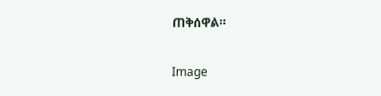ጠቅሰዋል።

Image